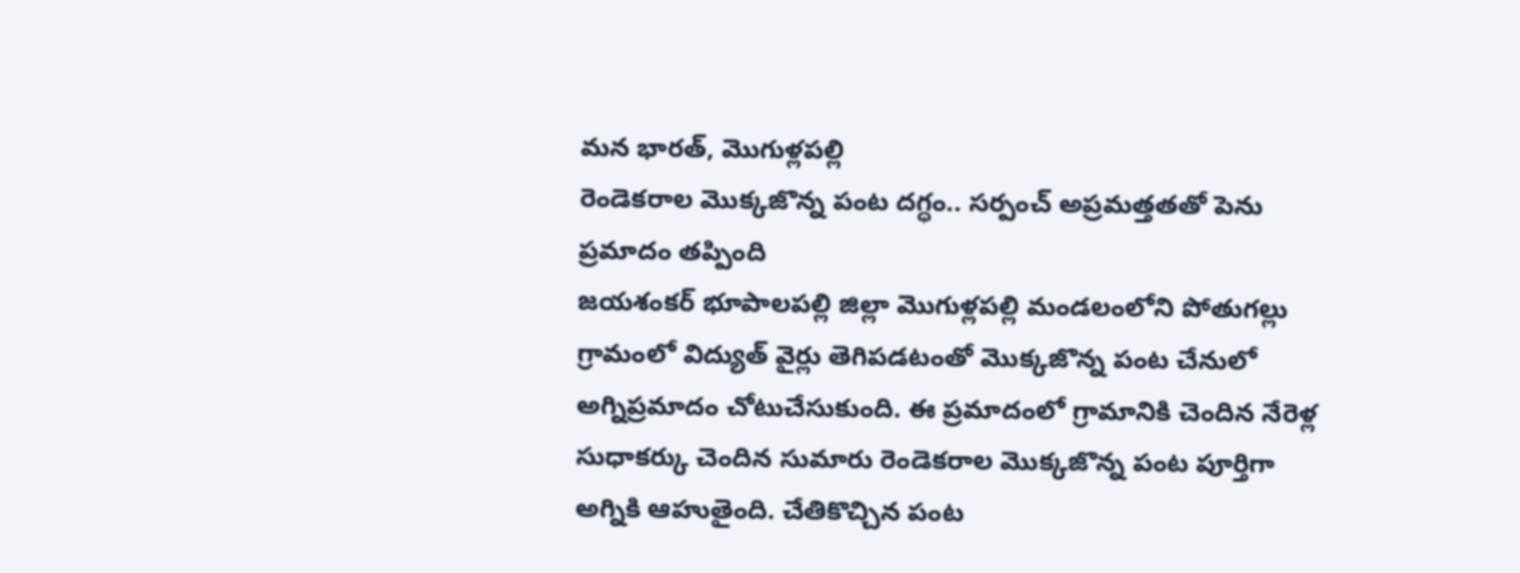మన భారత్, మొగుళ్లపల్లి
రెండెకరాల మొక్కజొన్న పంట దగ్ధం.. సర్పంచ్ అప్రమత్తతతో పెను ప్రమాదం తప్పింది
జయశంకర్ భూపాలపల్లి జిల్లా మొగుళ్లపల్లి మండలంలోని పోతుగల్లు గ్రామంలో విద్యుత్ వైర్లు తెగిపడటంతో మొక్కజొన్న పంట చేనులో అగ్నిప్రమాదం చోటుచేసుకుంది. ఈ ప్రమాదంలో గ్రామానికి చెందిన నేరెళ్ల సుధాకర్కు చెందిన సుమారు రెండెకరాల మొక్కజొన్న పంట పూర్తిగా అగ్నికి ఆహుతైంది. చేతికొచ్చిన పంట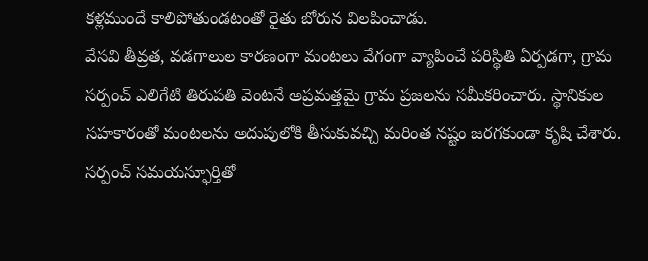కళ్లముందే కాలిపోతుండటంతో రైతు బోరున విలపించాడు.
వేసవి తీవ్రత, వడగాలుల కారణంగా మంటలు వేగంగా వ్యాపించే పరిస్థితి ఏర్పడగా, గ్రామ సర్పంచ్ ఎలిగేటి తిరుపతి వెంటనే అప్రమత్తమై గ్రామ ప్రజలను సమీకరించారు. స్థానికుల సహకారంతో మంటలను అదుపులోకి తీసుకువచ్చి మరింత నష్టం జరగకుండా కృషి చేశారు. సర్పంచ్ సమయస్ఫూర్తితో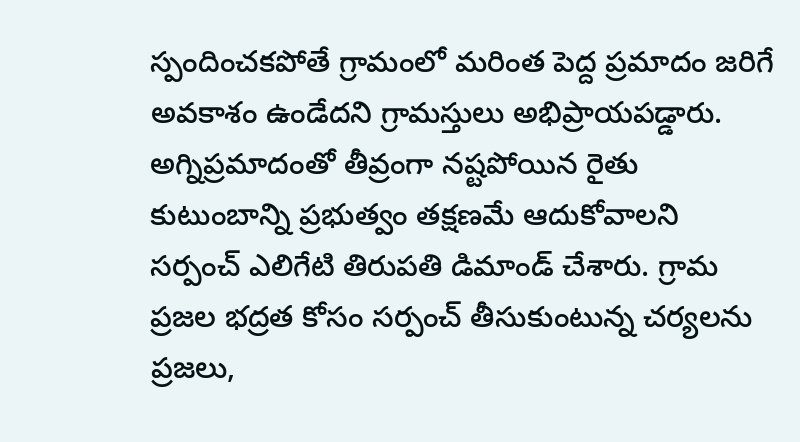స్పందించకపోతే గ్రామంలో మరింత పెద్ద ప్రమాదం జరిగే అవకాశం ఉండేదని గ్రామస్తులు అభిప్రాయపడ్డారు.
అగ్నిప్రమాదంతో తీవ్రంగా నష్టపోయిన రైతు కుటుంబాన్ని ప్రభుత్వం తక్షణమే ఆదుకోవాలని సర్పంచ్ ఎలిగేటి తిరుపతి డిమాండ్ చేశారు. గ్రామ ప్రజల భద్రత కోసం సర్పంచ్ తీసుకుంటున్న చర్యలను ప్రజలు,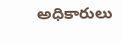అధికారులు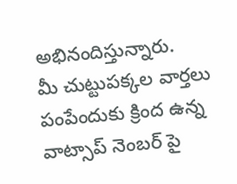అభినందిస్తున్నారు.
మీ చుట్టుపక్కల వార్తలు పంపేందుకు క్రింద ఉన్న వాట్సాప్ నెంబర్ పై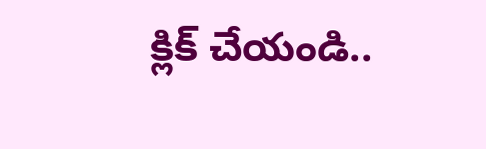క్లిక్ చేయండి..